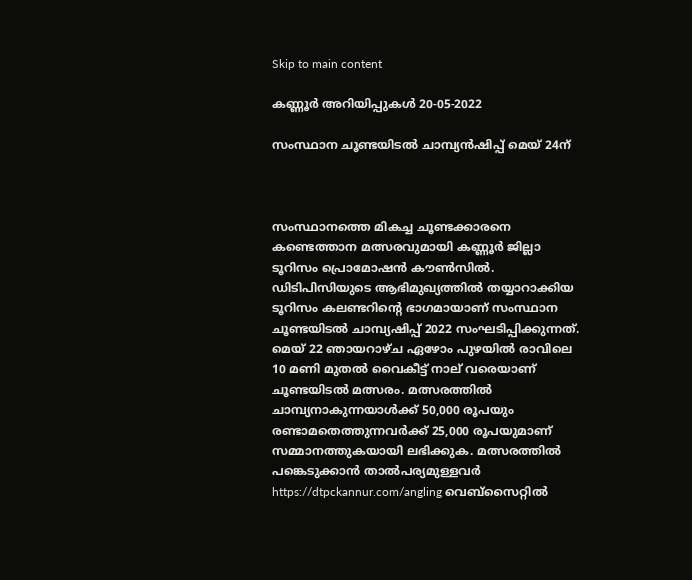Skip to main content

കണ്ണൂര്‍ അറിയിപ്പുകള്‍ 20-05-2022

സംസ്ഥാന ചൂണ്ടയിടൽ ചാമ്പ്യൻഷിപ്പ് മെയ് 24ന്



സംസ്ഥാനത്തെ മികച്ച ചൂണ്ടക്കാരനെ കണ്ടെത്താന മത്സരവുമായി കണ്ണൂർ ജില്ലാ ടൂറിസം പ്രൊമോഷൻ കൗൺസിൽ. ഡിടിപിസിയുടെ ആഭിമുഖ്യത്തിൽ തയ്യാറാക്കിയ ടൂറിസം കലണ്ടറിന്റെ ഭാഗമായാണ് സംസ്ഥാന ചൂണ്ടയിടൽ ചാമ്പ്യഷിപ്പ് 2022 സംഘടിപ്പിക്കുന്നത്. മെയ് 22 ഞായറാഴ്ച ഏഴോം പുഴയിൽ രാവിലെ 10 മണി മുതൽ വൈകീട്ട് നാല് വരെയാണ് ചൂണ്ടയിടൽ മത്സരം. മത്സരത്തിൽ ചാമ്പ്യനാകുന്നയാൾക്ക് 50,000 രൂപയും രണ്ടാമതെത്തുന്നവർക്ക് 25,000 രൂപയുമാണ് സമ്മാനത്തുകയായി ലഭിക്കുക. മത്സരത്തിൽ പങ്കെടുക്കാൻ താൽപര്യമുള്ളവർ https://dtpckannur.com/angling വെബ്‌സൈറ്റിൽ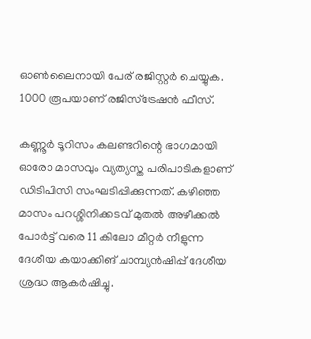ഓൺലൈനായി പേര് രജിസ്റ്റർ ചെയ്യുക. 1000 രൂപയാണ് രജിസ്ട്രേഷൻ ഫീസ്.

കണ്ണൂർ ടൂറിസം കലണ്ടറിന്റെ ഭാഗമായി ഓരോ മാസവും വ്യത്യസ്ത പരിപാടികളാണ് ഡിടിപിസി സംഘടിപ്പിക്കുന്നത്. കഴിഞ്ഞ മാസം പറശ്ശിനിക്കടവ് മുതൽ അഴീക്കൽ പോർട്ട് വരെ 11 കിലോ മീറ്റർ നീളുന്ന ദേശീയ കയാക്കിങ് ചാമ്പ്യൻഷിപ്പ് ദേശീയ ശ്രദ്ധ ആകർഷിച്ചു.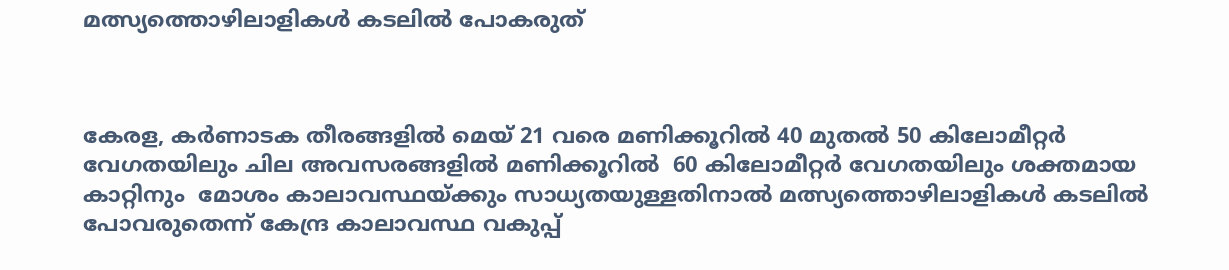മത്സ്യത്തൊഴിലാളികൾ കടലിൽ പോകരുത്



കേരള, കർണാടക തീരങ്ങളിൽ മെയ് 21 വരെ മണിക്കൂറിൽ 40 മുതൽ 50 കിലോമീറ്റർ വേഗതയിലും ചില അവസരങ്ങളിൽ മണിക്കൂറിൽ  60 കിലോമീറ്റർ വേഗതയിലും ശക്തമായ കാറ്റിനും  മോശം കാലാവസ്ഥയ്ക്കും സാധ്യതയുള്ളതിനാൽ മത്സ്യത്തൊഴിലാളികൾ കടലിൽ പോവരുതെന്ന് കേന്ദ്ര കാലാവസ്ഥ വകുപ്പ്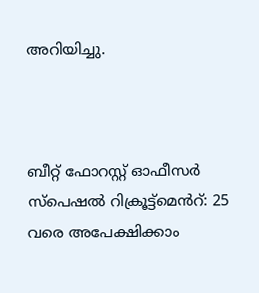അറിയിച്ചു.



ബീറ്റ് ഫോറസ്റ്റ് ഓഫീസർ സ്പെഷൽ റിക്രൂട്ട്മെൻറ്: 25 വരെ അപേക്ഷിക്കാം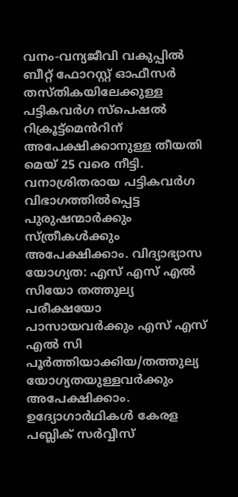വനം-വന്യജീവി വകുപ്പിൽ ബീറ്റ് ഫോറസ്റ്റ് ഓഫീസർ തസ്തികയിലേക്കുള്ള പട്ടികവർഗ സ്പെഷൽ റിക്രൂട്ട്മെൻറിന് അപേക്ഷിക്കാനുള്ള തീയതി മെയ് 25 വരെ നീട്ടി. വനാശ്രിതരായ പട്ടികവർഗ വിഭാഗത്തിൽപ്പെട്ട പുരുഷന്മാർക്കും സ്ത്രീകൾക്കും അപേക്ഷിക്കാം. വിദ്യാഭ്യാസ യോഗ്യത: എസ് എസ് എൽ സിയോ തത്തുല്യ പരീക്ഷയോ പാസായവർക്കും എസ് എസ് എൽ സി പൂർത്തിയാക്കിയ/തത്തുല്യ യോഗ്യതയുള്ളവർക്കും അപേക്ഷിക്കാം. ഉദ്യോഗാർഥികൾ കേരള പബ്ലിക് സർവ്വീസ്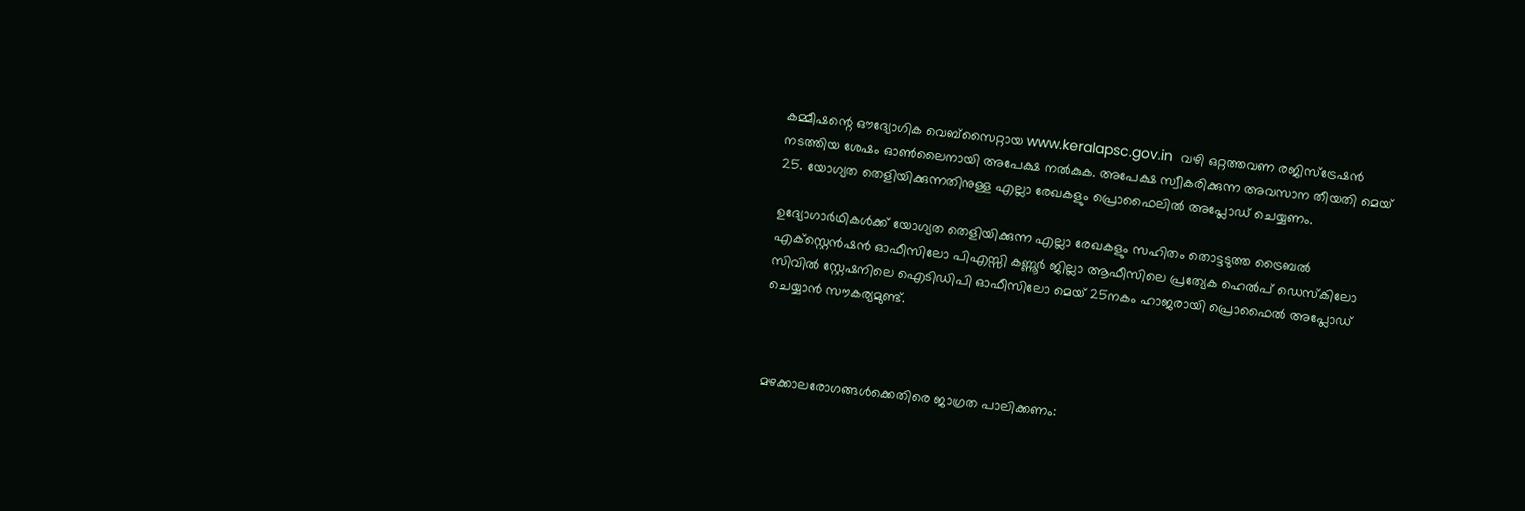കമ്മീഷന്റെ ഔദ്യോഗിക വെബ്സൈറ്റായ www.keralapsc.gov.in  വഴി ഒറ്റത്തവണ രജിസ്ട്രേഷൻ നടത്തിയ ശേഷം ഓൺലൈനായി അപേക്ഷ നൽകുക. അപേക്ഷ സ്വീകരിക്കുന്ന അവസാന തീയതി മെയ് 25. യോഗ്യത തെളിയിക്കുന്നതിനുള്ള എല്ലാ രേഖകളും പ്രൊഫൈലിൽ അപ്ലോഡ് ചെയ്യണം.

ഉദ്യോഗാർഥികൾക്ക് യോഗ്യത തെളിയിക്കുന്ന എല്ലാ രേഖകളും സഹിതം തൊട്ടടുത്ത ട്രൈബൽ എക്സ്റ്റെൻഷൻ ഓഫീസിലോ പിഎസ്സി കണ്ണൂർ ജില്ലാ ആഫീസിലെ പ്രത്യേക ഹെൽപ് ഡെസ്‌കിലോ സിവിൽ സ്റ്റേഷനിലെ ഐടിഡിപി ഓഫീസിലോ മെയ് 25നകം ഹാജരായി പ്രൊഫൈൽ അപ്ലോഡ് ചെയ്യാൻ സൗകര്യമുണ്ട്.



മഴക്കാലരോഗങ്ങൾക്കെതിരെ ജാഗ്രത പാലിക്കണം: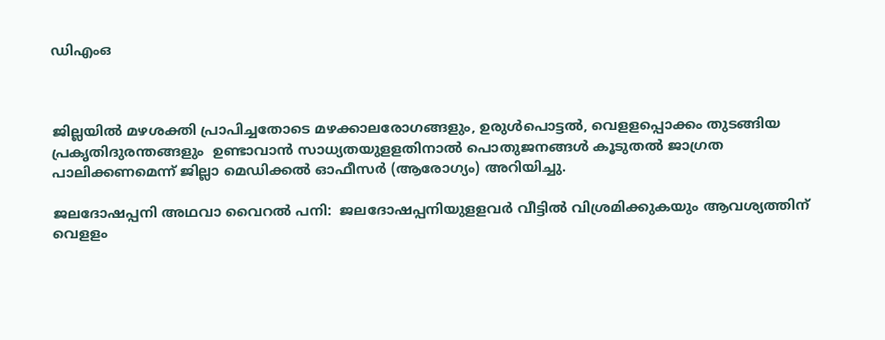ഡിഎംഒ



ജില്ലയിൽ മഴശക്തി പ്രാപിച്ചതോടെ മഴക്കാലരോഗങ്ങളും, ഉരുൾപൊട്ടൽ, വെളളപ്പൊക്കം തുടങ്ങിയ പ്രകൃതിദുരന്തങ്ങളും  ഉണ്ടാവാൻ സാധ്യതയുളളതിനാൽ പൊതുജനങ്ങൾ കൂടുതൽ ജാഗ്രത പാലിക്കണമെന്ന് ജില്ലാ മെഡിക്കൽ ഓഫീസർ (ആരോഗ്യം) അറിയിച്ചു.

ജലദോഷപ്പനി അഥവാ വൈറൽ പനി:  ജലദോഷപ്പനിയുളളവർ വീട്ടിൽ വിശ്രമിക്കുകയും ആവശ്യത്തിന് വെളളം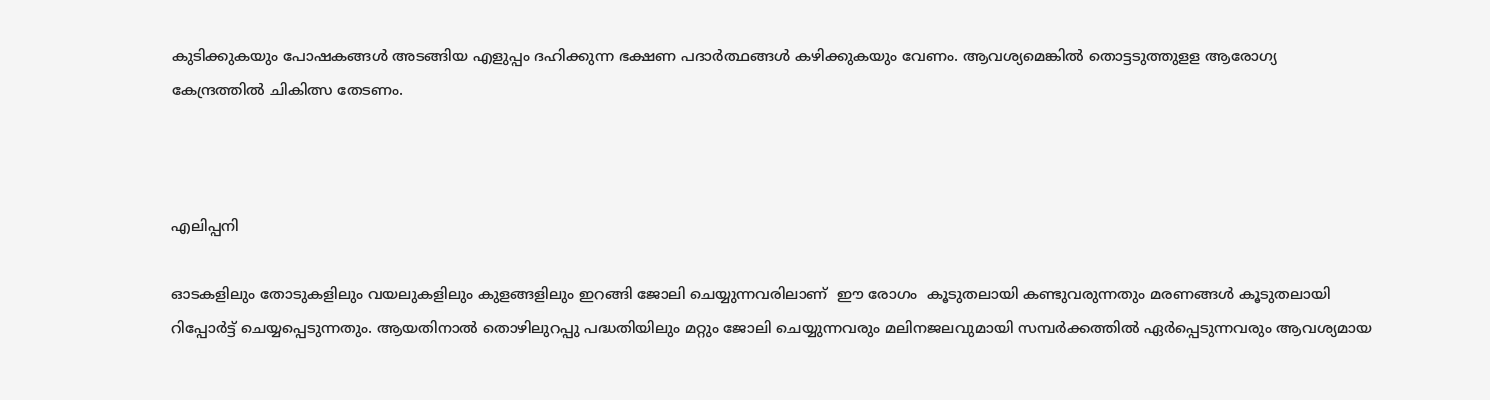കുടിക്കുകയും പോഷകങ്ങൾ അടങ്ങിയ എളുപ്പം ദഹിക്കുന്ന ഭക്ഷണ പദാർത്ഥങ്ങൾ കഴിക്കുകയും വേണം. ആവശ്യമെങ്കിൽ തൊട്ടടുത്തുളള ആരോഗ്യ കേന്ദ്രത്തിൽ ചികിത്സ തേടണം.



എലിപ്പനി

ഓടകളിലും തോടുകളിലും വയലുകളിലും കുളങ്ങളിലും ഇറങ്ങി ജോലി ചെയ്യുന്നവരിലാണ്  ഈ രോഗം  കൂടുതലായി കണ്ടുവരുന്നതും മരണങ്ങൾ കൂടുതലായി റിപ്പോർട്ട് ചെയ്യപ്പെടുന്നതും. ആയതിനാൽ തൊഴിലുറപ്പു പദ്ധതിയിലും മറ്റും ജോലി ചെയ്യുന്നവരും മലിനജലവുമായി സമ്പർക്കത്തിൽ ഏർപ്പെടുന്നവരും ആവശ്യമായ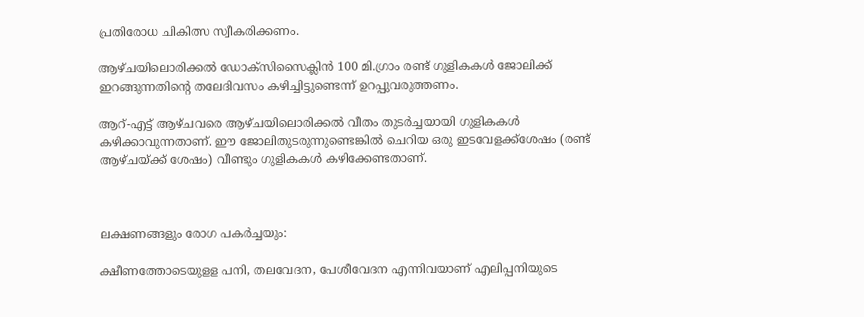പ്രതിരോധ ചികിത്സ സ്വീകരിക്കണം.

ആഴ്ചയിലൊരിക്കൽ ഡോക്സിസൈക്ലിൻ 100 മി.ഗ്രാം രണ്ട് ഗുളികകൾ ജോലിക്ക് ഇറങ്ങുന്നതിന്റെ തലേദിവസം കഴിച്ചിട്ടുണ്ടെന്ന് ഉറപ്പുവരുത്തണം.

ആറ്-എട്ട് ആഴ്ചവരെ ആഴ്ചയിലൊരിക്കൽ വീതം തുടർച്ചയായി ഗുളികകൾ കഴിക്കാവുന്നതാണ്. ഈ ജോലിതുടരുന്നുണ്ടെങ്കിൽ ചെറിയ ഒരു ഇടവേളക്ക്ശേഷം (രണ്ട് ആഴ്ചയ്ക്ക് ശേഷം) വീണ്ടും ഗുളികകൾ കഴിക്കേണ്ടതാണ്.



ലക്ഷണങ്ങളും രോഗ പകർച്ചയും:

ക്ഷീണത്തോടെയുളള പനി, തലവേദന, പേശീവേദന എന്നിവയാണ് എലിപ്പനിയുടെ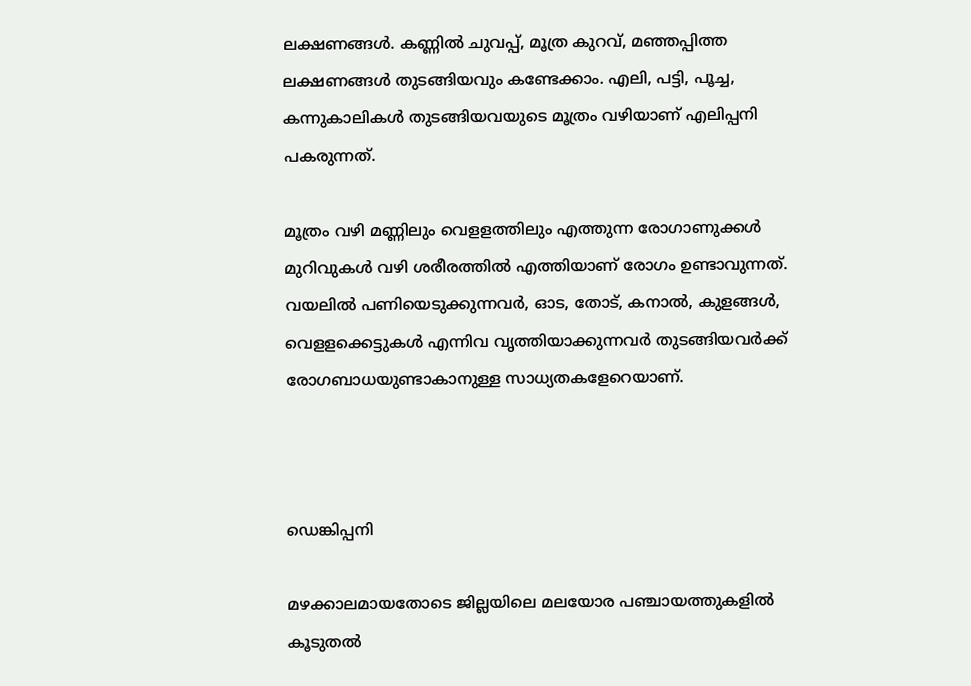ലക്ഷണങ്ങൾ. കണ്ണിൽ ചുവപ്പ്, മൂത്ര കുറവ്, മഞ്ഞപ്പിത്ത ലക്ഷണങ്ങൾ തുടങ്ങിയവും കണ്ടേക്കാം. എലി, പട്ടി, പൂച്ച, കന്നുകാലികൾ തുടങ്ങിയവയുടെ മൂത്രം വഴിയാണ് എലിപ്പനി പകരുന്നത്.

മൂത്രം വഴി മണ്ണിലും വെളളത്തിലും എത്തുന്ന രോഗാണുക്കൾ മുറിവുകൾ വഴി ശരീരത്തിൽ എത്തിയാണ് രോഗം ഉണ്ടാവുന്നത്. വയലിൽ പണിയെടുക്കുന്നവർ, ഓട, തോട്, കനാൽ, കുളങ്ങൾ, വെളളക്കെട്ടുകൾ എന്നിവ വൃത്തിയാക്കുന്നവർ തുടങ്ങിയവർക്ക് രോഗബാധയുണ്ടാകാനുള്ള സാധ്യതകളേറെയാണ്.



ഡെങ്കിപ്പനി

മഴക്കാലമായതോടെ ജില്ലയിലെ മലയോര പഞ്ചായത്തുകളിൽ കൂടുതൽ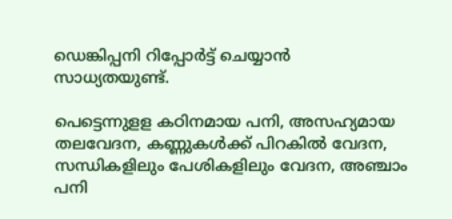ഡെങ്കിപ്പനി റിപ്പോർട്ട് ചെയ്യാൻ സാധ്യതയുണ്ട്.

പെട്ടെന്നുളള കഠിനമായ പനി, അസഹ്യമായ തലവേദന, കണ്ണുകൾക്ക് പിറകിൽ വേദന, സന്ധികളിലും പേശികളിലും വേദന, അഞ്ചാം പനി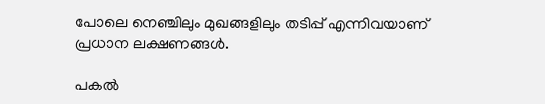പോലെ നെഞ്ചിലും മുഖങ്ങളിലും തടിപ്പ് എന്നിവയാണ് പ്രധാന ലക്ഷണങ്ങൾ.

പകൽ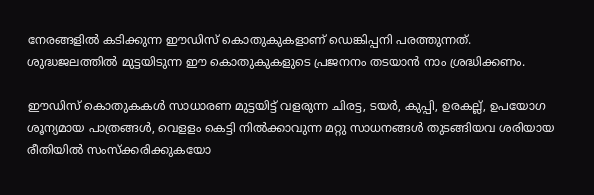നേരങ്ങളിൽ കടിക്കുന്ന ഈഡിസ് കൊതുകുകളാണ് ഡെങ്കിപ്പനി പരത്തുന്നത്. ശുദ്ധജലത്തിൽ മുട്ടയിടുന്ന ഈ കൊതുകുകളുടെ പ്രജനനം തടയാൻ നാം ശ്രദ്ധിക്കണം.

ഈഡിസ് കൊതുകകൾ സാധാരണ മുട്ടയിട്ട് വളരുന്ന ചിരട്ട, ടയർ, കുപ്പി, ഉരകല്ല്, ഉപയോഗ ശൂന്യമായ പാത്രങ്ങൾ, വെളളം കെട്ടി നിൽക്കാവുന്ന മറ്റു സാധനങ്ങൾ തുടങ്ങിയവ ശരിയായ രീതിയിൽ സംസ്‌ക്കരിക്കുകയോ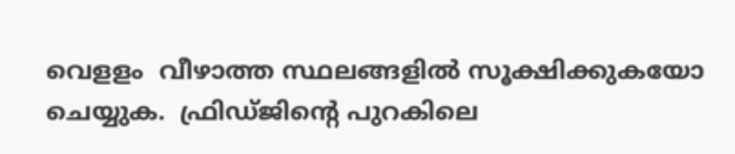വെളളം  വീഴാത്ത സ്ഥലങ്ങളിൽ സൂക്ഷിക്കുകയോ ചെയ്യുക.  ഫ്രിഡ്ജിന്റെ പുറകിലെ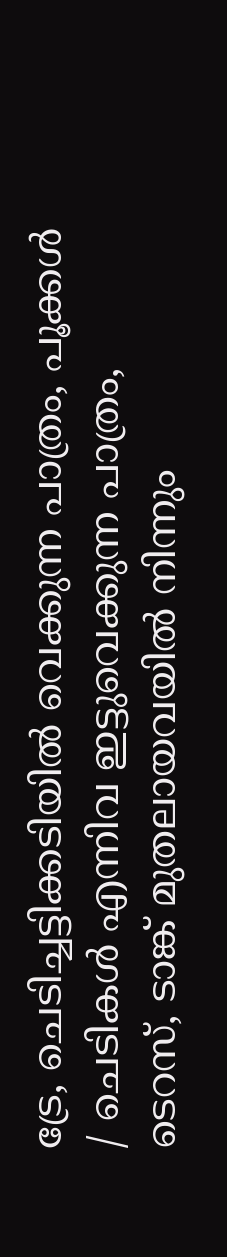ട്രേ, ചെടിച്ചട്ടിക്കടിയിൽ വെക്കുന്ന പാത്രം, പൂക്കൾ / ചെടികൾ എന്നിവ ഇട്ടുവെക്കുന്ന പാത്രം, ടെറസ്, ടാങ്ക് മുതലായവയിൽ നിന്നും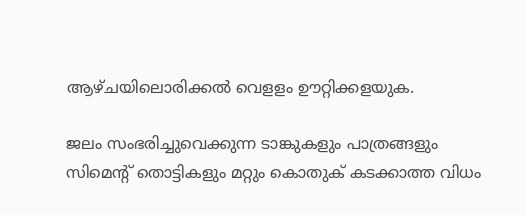ആഴ്ചയിലൊരിക്കൽ വെളളം ഊറ്റിക്കളയുക.

ജലം സംഭരിച്ചുവെക്കുന്ന ടാങ്കുകളും പാത്രങ്ങളും സിമെന്റ് തൊട്ടികളും മറ്റും കൊതുക് കടക്കാത്ത വിധം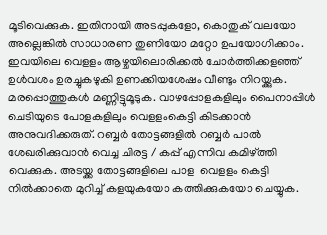മൂടിവെക്കുക. ഇതിനായി അടപ്പുകളോ, കൊതുക് വലയോ അല്ലെങ്കിൽ സാധാരണ തുണിയോ മറ്റോ ഉപയോഗിക്കാം. ഇവയിലെ വെളളം ആഴ്ചയിലൊരിക്കൽ ചോർത്തിക്കളഞ്ഞ് ഉൾവശം ഉരച്ചുകഴുകി ഉണക്കിയശേഷം വീണ്ടും നിറയ്ക്കുക. മരപ്പൊത്തുകൾ മണ്ണിട്ടുമൂടുക. വാഴപ്പോളകളിലും പൈനാപ്പിൾ ചെടിയുടെ പോളകളിലും വെളളംകെട്ടി കിടക്കാൻ അനുവദിക്കരുത്. റബ്ബർ തോട്ടങ്ങളിൽ റബ്ബർ പാൽ ശേഖരിക്കുവാൻ വെച്ച ചിരട്ട / കപ്പ് എന്നിവ കമിഴ്ത്തി വെക്കുക. അടയ്ക്ക തോട്ടങ്ങളിലെ പാള  വെളളം കെട്ടി നിൽക്കാതെ മുറിച്ച് കളയുകയോ കത്തിക്കുകയോ ചെയ്യുക.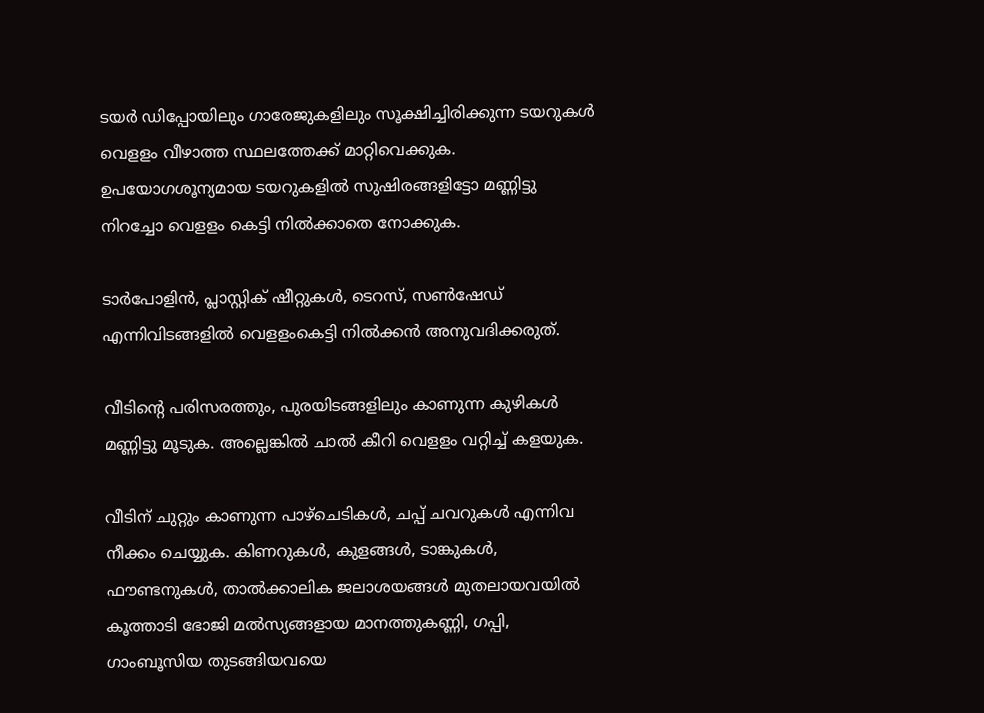ടയർ ഡിപ്പോയിലും ഗാരേജുകളിലും സൂക്ഷിച്ചിരിക്കുന്ന ടയറുകൾ വെളളം വീഴാത്ത സ്ഥലത്തേക്ക് മാറ്റിവെക്കുക. ഉപയോഗശൂന്യമായ ടയറുകളിൽ സുഷിരങ്ങളിട്ടോ മണ്ണിട്ടു നിറച്ചോ വെളളം കെട്ടി നിൽക്കാതെ നോക്കുക.

ടാർപോളിൻ, പ്ലാസ്റ്റിക് ഷീറ്റുകൾ, ടെറസ്, സൺഷേഡ് എന്നിവിടങ്ങളിൽ വെളളംകെട്ടി നിൽക്കൻ അനുവദിക്കരുത്.

വീടിന്റെ പരിസരത്തും, പുരയിടങ്ങളിലും കാണുന്ന കുഴികൾ മണ്ണിട്ടു മൂടുക. അല്ലെങ്കിൽ ചാൽ കീറി വെളളം വറ്റിച്ച് കളയുക.

വീടിന് ചുറ്റും കാണുന്ന പാഴ്ചെടികൾ, ചപ്പ് ചവറുകൾ എന്നിവ നീക്കം ചെയ്യുക. കിണറുകൾ, കുളങ്ങൾ, ടാങ്കുകൾ, ഫൗണ്ടനുകൾ, താൽക്കാലിക ജലാശയങ്ങൾ മുതലായവയിൽ കൂത്താടി ഭോജി മൽസ്യങ്ങളായ മാനത്തുകണ്ണി, ഗപ്പി, ഗാംബൂസിയ തുടങ്ങിയവയെ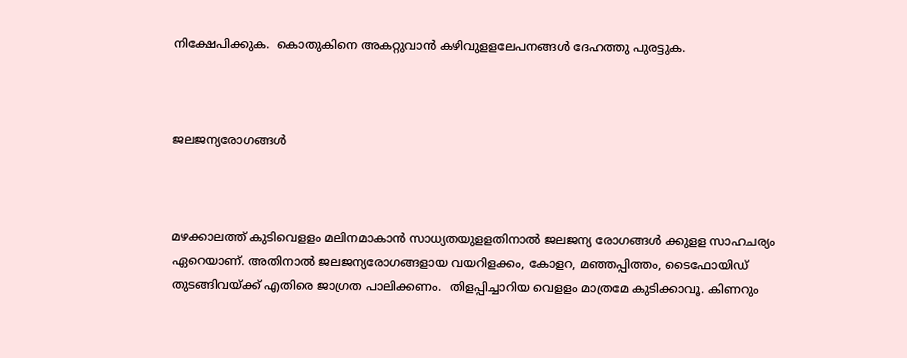നിക്ഷേപിക്കുക.  കൊതുകിനെ അകറ്റുവാൻ കഴിവുളളലേപനങ്ങൾ ദേഹത്തു പുരട്ടുക.



ജലജന്യരോഗങ്ങൾ



മഴക്കാലത്ത് കുടിവെളളം മലിനമാകാൻ സാധ്യതയുളളതിനാൽ ജലജന്യ രോഗങ്ങൾ ക്കുളള സാഹചര്യം ഏറെയാണ്. അതിനാൽ ജലജന്യരോഗങ്ങളായ വയറിളക്കം, കോളറ, മഞ്ഞപ്പിത്തം, ടൈഫോയിഡ് തുടങ്ങിവയ്ക്ക് എതിരെ ജാഗ്രത പാലിക്കണം.  തിളപ്പിച്ചാറിയ വെളളം മാത്രമേ കുടിക്കാവൂ. കിണറും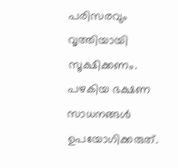പരിസരവും വൃത്തിയായി സൂക്ഷിക്കണം. പഴകിയ ഭക്ഷണ സാധനങ്ങൾ ഉപയോഗിക്കരുത്.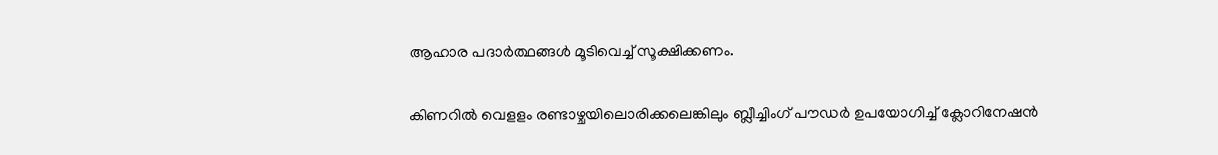ആഹാര പദാർത്ഥങ്ങൾ മൂടിവെച്ച് സൂക്ഷിക്കണം.

കിണറിൽ വെളളം രണ്ടാഴ്ചയിലൊരിക്കലെങ്കിലും ബ്ലീച്ചിംഗ് പൗഡർ ഉപയോഗിച്ച് ക്ലോറിനേഷൻ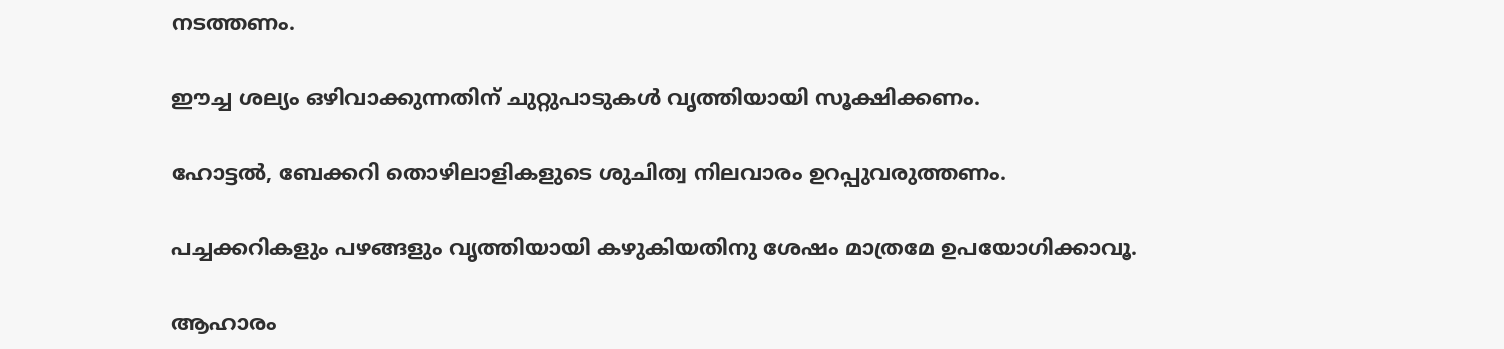നടത്തണം.

ഈച്ച ശല്യം ഒഴിവാക്കുന്നതിന് ചുറ്റുപാടുകൾ വൃത്തിയായി സൂക്ഷിക്കണം.

ഹോട്ടൽ, ബേക്കറി തൊഴിലാളികളുടെ ശുചിത്വ നിലവാരം ഉറപ്പുവരുത്തണം.

പച്ചക്കറികളും പഴങ്ങളും വൃത്തിയായി കഴുകിയതിനു ശേഷം മാത്രമേ ഉപയോഗിക്കാവൂ.

ആഹാരം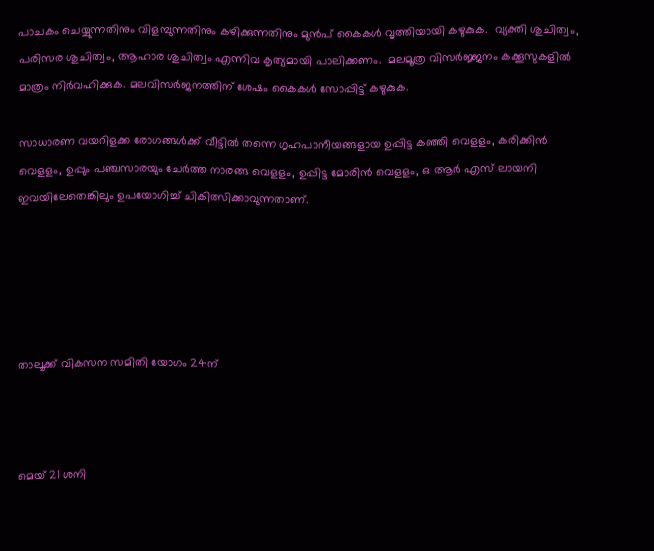പാചകം ചെയ്യുന്നതിനും വിളമ്പുന്നതിനും കഴിക്കുന്നതിനും മുൻപ് കൈകൾ വൃത്തിയായി കഴുകുക.  വ്യക്തി ശുചിത്വം, പരിസര ശുചിത്വം, ആഹാര ശുചിത്വം എന്നിവ കൃത്യമായി പാലിക്കണം.  മലമൂത്ര വിസർജ്ജനം കക്കൂസുകളിൽ  മാത്രം നിർവഹിക്കുക. മലവിസർജനത്തിന് ശേഷം കൈകൾ സോപ്പിട്ട് കഴുകുക.

സാധാരണ വയറിളക്ക രോഗങ്ങൾക്ക് വീട്ടിൽ തന്നെ ഗൃഹപാനീയങ്ങളായ ഉപ്പിട്ട കഞ്ഞി വെളളം, കരിക്കിൻ വെളളം, ഉപ്പും പഞ്ചസാരയും ചേർത്ത നാരങ്ങ വെളളം, ഉപ്പിട്ട മോരിൻ വെളളം, ഒ ആർ എസ് ലായനി ഇവയിലേതെങ്കിലും ഉപയോഗിച്ച് ചികിത്സിക്കാവുന്നതാണ്.





താലൂക്ക് വികസന സമിതി യോഗം 24ന്



മെയ് 21 ശനി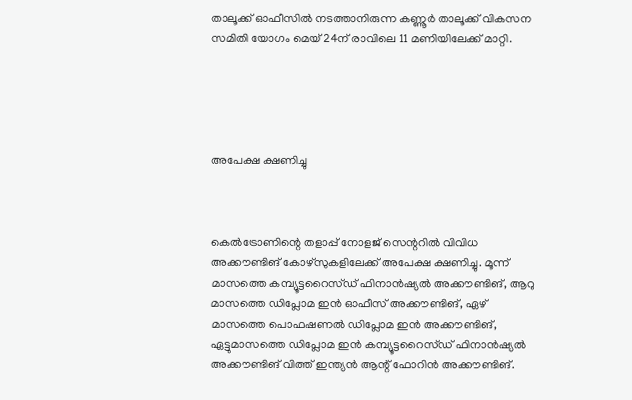താലൂക്ക് ഓഫീസിൽ നടത്താനിരുന്ന കണ്ണൂർ താലൂക്ക് വികസന സമിതി യോഗം മെയ് 24ന് രാവിലെ 11 മണിയിലേക്ക് മാറ്റി.





അപേക്ഷ ക്ഷണിച്ചു



കെൽട്രോണിന്റെ തളാപ്പ് നോളജ് സെന്ററിൽ വിവിധ അക്കൗണ്ടിങ് കോഴ്‌സുകളിലേക്ക് അപേക്ഷ ക്ഷണിച്ചു. മൂന്ന് മാസത്തെ കമ്പ്യൂട്ടറൈസ്ഡ് ഫിനാൻഷ്യൽ അക്കൗണ്ടിങ്, ആറു മാസത്തെ ഡിപ്ലോമ ഇൻ ഓഫീസ് അക്കൗണ്ടിങ്, ഏഴ് മാസത്തെ പൊഫഷണൽ ഡിപ്ലോമ ഇൻ അക്കൗണ്ടിങ്, ഏട്ടുമാസത്തെ ഡിപ്ലോമ ഇൻ കമ്പ്യൂട്ടറൈസ്ഡ് ഫിനാൻഷ്യൽ അക്കൗണ്ടിങ് വിത്ത് ഇന്ത്യൻ ആന്റ് ഫോറിൻ അക്കൗണ്ടിങ്.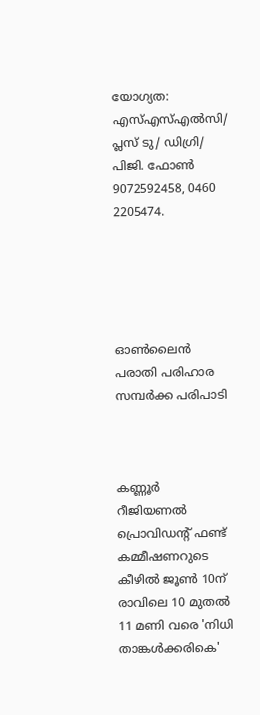യോഗ്യത: എസ്എസ്എൽസി/ പ്ലസ് ടു/ ഡിഗ്രി/ പിജി. ഫോൺ 9072592458, 0460 2205474.





ഓൺലൈൻ പരാതി പരിഹാര സമ്പർക്ക പരിപാടി



കണ്ണൂർ റീജിയണൽ പ്രൊവിഡന്റ് ഫണ്ട് കമ്മീഷണറുടെ കീഴിൽ ജൂൺ 10ന് രാവിലെ 10 മുതൽ 11 മണി വരെ 'നിധി താങ്കൾക്കരികെ'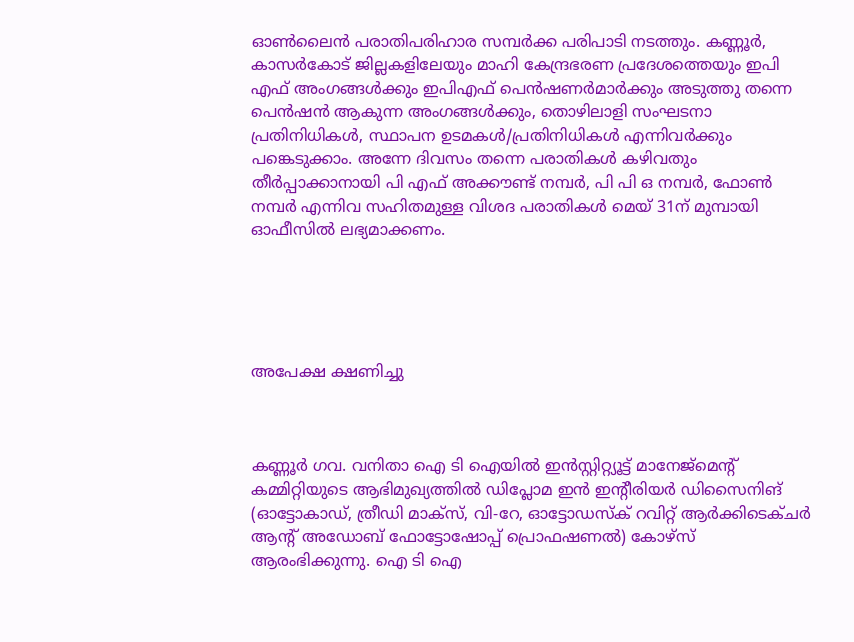ഓൺലൈൻ പരാതിപരിഹാര സമ്പർക്ക പരിപാടി നടത്തും. കണ്ണൂർ, കാസർകോട് ജില്ലകളിലേയും മാഹി കേന്ദ്രഭരണ പ്രദേശത്തെയും ഇപി എഫ് അംഗങ്ങൾക്കും ഇപിഎഫ് പെൻഷണർമാർക്കും അടുത്തു തന്നെ പെൻഷൻ ആകുന്ന അംഗങ്ങൾക്കും, തൊഴിലാളി സംഘടനാ പ്രതിനിധികൾ, സ്ഥാപന ഉടമകൾ/പ്രതിനിധികൾ എന്നിവർക്കും പങ്കെടുക്കാം. അന്നേ ദിവസം തന്നെ പരാതികൾ കഴിവതും തീർപ്പാക്കാനായി പി എഫ് അക്കൗണ്ട് നമ്പർ, പി പി ഒ നമ്പർ, ഫോൺ നമ്പർ എന്നിവ സഹിതമുള്ള വിശദ പരാതികൾ മെയ് 31ന് മുമ്പായി ഓഫീസിൽ ലഭ്യമാക്കണം.





അപേക്ഷ ക്ഷണിച്ചു



കണ്ണൂർ ഗവ. വനിതാ ഐ ടി ഐയിൽ ഇൻസ്റ്റിറ്റ്യൂട്ട് മാനേജ്‌മെന്റ് കമ്മിറ്റിയുടെ ആഭിമുഖ്യത്തിൽ ഡിപ്ലോമ ഇൻ ഇന്റീരിയർ ഡിസൈനിങ് (ഓട്ടോകാഡ്, ത്രീഡി മാക്‌സ്, വി-റേ, ഓട്ടോഡസ്‌ക് റവിറ്റ് ആർക്കിടെക്ചർ ആന്റ് അഡോബ് ഫോട്ടോഷോപ്പ് പ്രൊഫഷണൽ) കോഴ്‌സ് ആരംഭിക്കുന്നു. ഐ ടി ഐ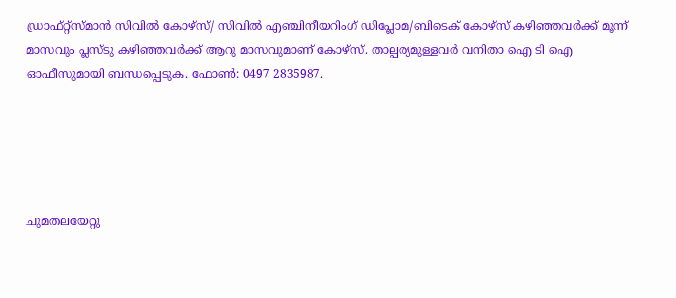ഡ്രാഫ്റ്റ്‌സ്മാൻ സിവിൽ കോഴ്‌സ്/ സിവിൽ എഞ്ചിനീയറിംഗ് ഡിപ്ലോമ/ബിടെക് കോഴ്‌സ് കഴിഞ്ഞവർക്ക് മൂന്ന് മാസവും പ്ലസ്ടു കഴിഞ്ഞവർക്ക് ആറു മാസവുമാണ് കോഴ്‌സ്. താല്പര്യമുള്ളവർ വനിതാ ഐ ടി ഐ ഓഫീസുമായി ബന്ധപ്പെടുക. ഫോൺ: 0497 2835987.





ചുമതലയേറ്റു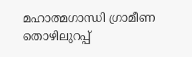മഹാത്മഗാന്ധി ഗ്രാമീണ തൊഴിലുറപ്പ്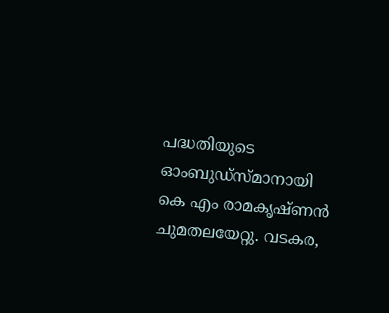പദ്ധതിയുടെ ഓംബുഡ്‌സ്മാനായി കെ എം രാമകൃഷ്ണൻ ചുമതലയേറ്റു. വടകര,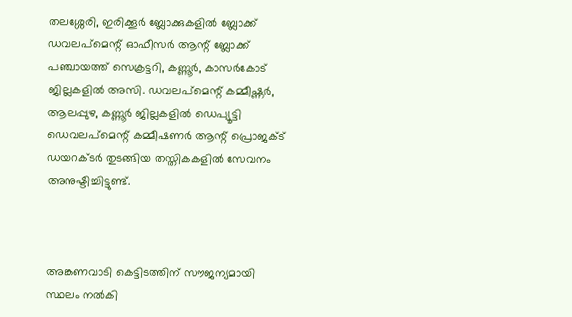തലശ്ശേരി, ഇരിക്കൂർ ബ്ലോക്കുകളിൽ ബ്ലോക്ക് ഡവലപ്‌മെന്റ് ഓഫീസർ ആന്റ് ബ്ലോക്ക് പഞ്ചായത്ത് സെക്രട്ടറി, കണ്ണൂർ, കാസർകോട് ജില്ലകളിൽ അസി. ഡവലപ്‌മെന്റ് കമ്മീഷ്ണർ, ആലപ്പുഴ, കണ്ണൂർ ജില്ലകളിൽ ഡെപ്യൂട്ടി ഡെവലപ്‌മെന്റ് കമ്മീഷണർ ആന്റ് പ്രൊജക്ട് ഡയറക്ടർ തുടങ്ങിയ തസ്തികകളിൽ സേവനം അനുഷ്ടിച്ചിട്ടുണ്ട്.



അങ്കണവാടി കെട്ടിടത്തിന് സൗജന്യമായി സ്ഥലം നൽകി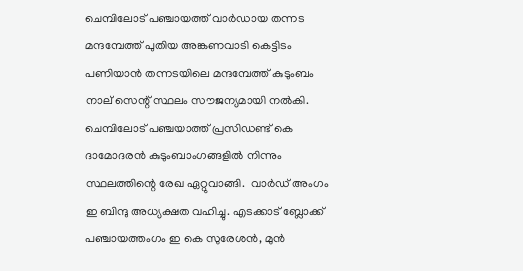ചെമ്പിലോട് പഞ്ചായത്ത് വാർഡായ തന്നട മന്ദമ്പേത്ത് പുതിയ അങ്കണവാടി കെട്ടിടം പണിയാൻ തന്നടയിലെ മന്ദമ്പേത്ത് കുടുംബം നാല് സെന്റ് സ്ഥലം സൗജന്യമായി നൽകി. ചെമ്പിലോട് പഞ്ചയാത്ത് പ്രസിഡണ്ട് കെ ദാമോദരൻ കുടുംബാംഗങ്ങളിൽ നിന്നും സ്ഥലത്തിന്റെ രേഖ ഏറ്റുവാങ്ങി.  വാർഡ് അംഗം ഇ ബിന്ദു അധ്യക്ഷത വഹിച്ചു. എടക്കാട് ബ്ലോക്ക് പഞ്ചായത്തംഗം ഇ കെ സുരേശൻ, മുൻ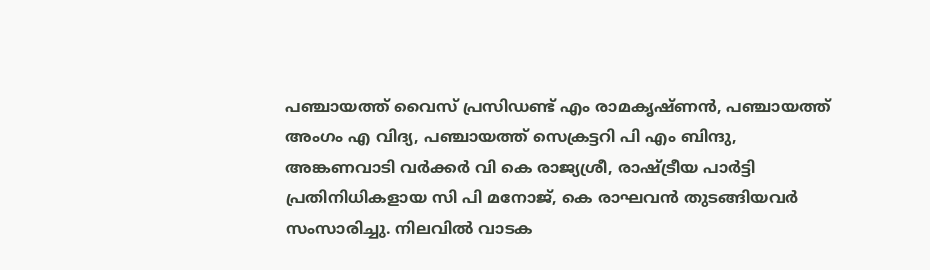പഞ്ചായത്ത് വൈസ് പ്രസിഡണ്ട് എം രാമകൃഷ്ണൻ, പഞ്ചായത്ത് അംഗം എ വിദ്യ, പഞ്ചായത്ത് സെക്രട്ടറി പി എം ബിന്ദു, അങ്കണവാടി വർക്കർ വി കെ രാജ്യശ്രീ, രാഷ്ട്രീയ പാർട്ടി പ്രതിനിധികളായ സി പി മനോജ്, കെ രാഘവൻ തുടങ്ങിയവർ സംസാരിച്ചു. നിലവിൽ വാടക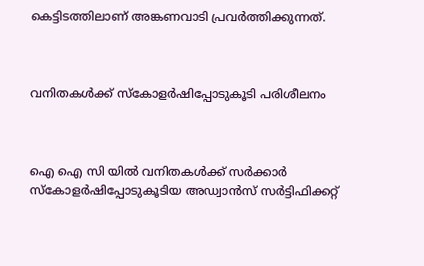കെട്ടിടത്തിലാണ് അങ്കണവാടി പ്രവർത്തിക്കുന്നത്.



വനിതകൾക്ക് സ്‌കോളർഷിപ്പോടുകൂടി പരിശീലനം



ഐ ഐ സി യിൽ വനിതകൾക്ക് സർക്കാർ സ്‌കോളർഷിപ്പോടുകൂടിയ അഡ്വാൻസ് സർട്ടിഫിക്കറ്റ്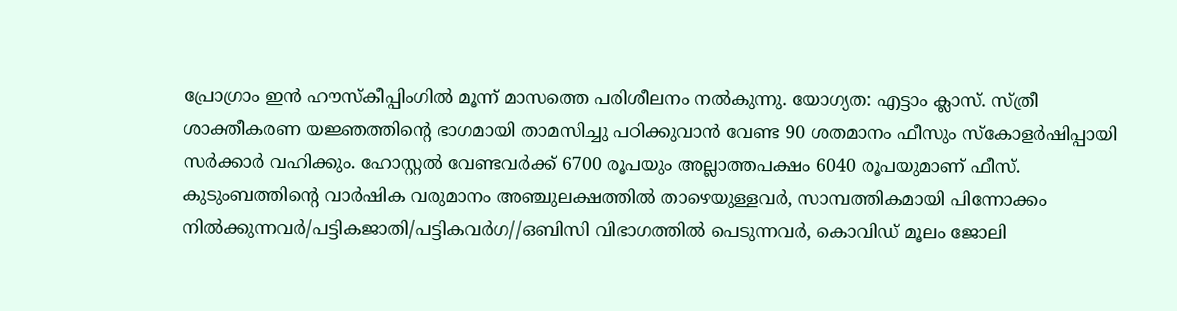പ്രോഗ്രാം ഇൻ ഹൗസ്‌കീപ്പിംഗിൽ മൂന്ന് മാസത്തെ പരിശീലനം നൽകുന്നു. യോഗ്യത: എട്ടാം ക്ലാസ്. സ്ത്രീ ശാക്തീകരണ യജ്ഞത്തിന്റെ ഭാഗമായി താമസിച്ചു പഠിക്കുവാൻ വേണ്ട 90 ശതമാനം ഫീസും സ്‌കോളർഷിപ്പായി സർക്കാർ വഹിക്കും. ഹോസ്റ്റൽ വേണ്ടവർക്ക് 6700 രൂപയും അല്ലാത്തപക്ഷം 6040 രൂപയുമാണ് ഫീസ്. കുടുംബത്തിന്റെ വാർഷിക വരുമാനം അഞ്ചുലക്ഷത്തിൽ താഴെയുള്ളവർ, സാമ്പത്തികമായി പിന്നോക്കം നിൽക്കുന്നവർ/പട്ടികജാതി/പട്ടികവർഗ//ഒബിസി വിഭാഗത്തിൽ പെടുന്നവർ, കൊവിഡ് മൂലം ജോലി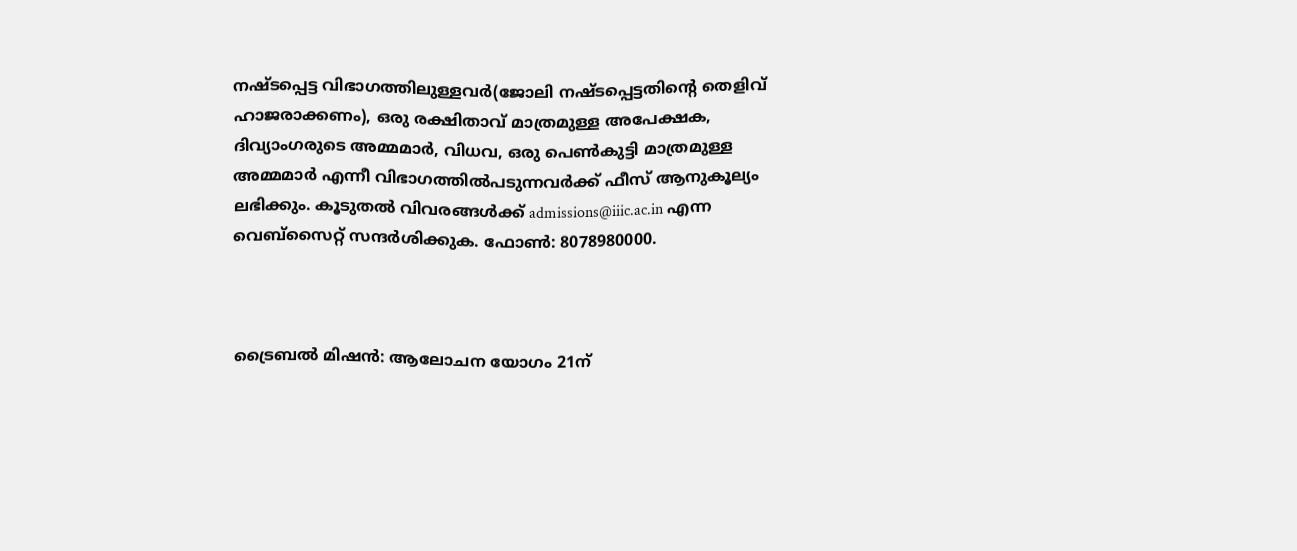നഷ്ടപ്പെട്ട വിഭാഗത്തിലുള്ളവർ(ജോലി നഷ്ടപ്പെട്ടതിന്റെ തെളിവ് ഹാജരാക്കണം), ഒരു രക്ഷിതാവ് മാത്രമുള്ള അപേക്ഷക, ദിവ്യാംഗരുടെ അമ്മമാർ, വിധവ, ഒരു പെൺകുട്ടി മാത്രമുള്ള അമ്മമാർ എന്നീ വിഭാഗത്തിൽപടുന്നവർക്ക് ഫീസ് ആനുകൂല്യം ലഭിക്കും. കൂടുതൽ വിവരങ്ങൾക്ക് admissions@iiic.ac.in എന്ന വെബ്സൈറ്റ് സന്ദർശിക്കുക. ഫോൺ: 8078980000.



ട്രൈബൽ മിഷൻ: ആലോചന യോഗം 21ന്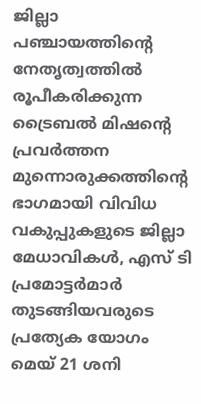ജില്ലാ പഞ്ചായത്തിന്റെ നേതൃത്വത്തിൽ രൂപീകരിക്കുന്ന ട്രൈബൽ മിഷന്റെ പ്രവർത്തന മുന്നൊരുക്കത്തിന്റെ ഭാഗമായി വിവിധ വകുപ്പുകളുടെ ജില്ലാ മേധാവികൾ, എസ് ടി പ്രമോട്ടർമാർ തുടങ്ങിയവരുടെ പ്രത്യേക യോഗം മെയ് 21 ശനി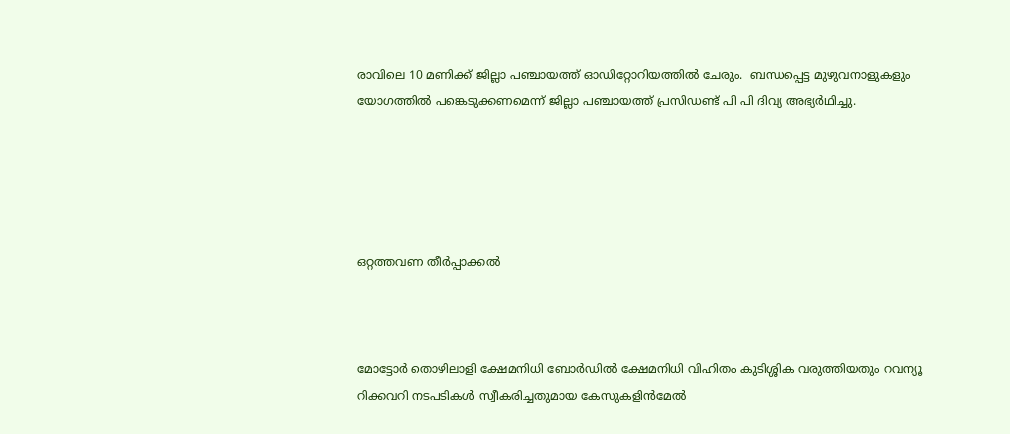രാവിലെ 10 മണിക്ക് ജില്ലാ പഞ്ചായത്ത് ഓഡിറ്റോറിയത്തിൽ ചേരും.  ബന്ധപ്പെട്ട മുഴുവനാളുകളും യോഗത്തിൽ പങ്കെടുക്കണമെന്ന് ജില്ലാ പഞ്ചായത്ത് പ്രസിഡണ്ട് പി പി ദിവ്യ അഭ്യർഥിച്ചു.





ഒറ്റത്തവണ തീർപ്പാക്കൽ



മോട്ടോർ തൊഴിലാളി ക്ഷേമനിധി ബോർഡിൽ ക്ഷേമനിധി വിഹിതം കുടിശ്ശിക വരുത്തിയതും റവന്യൂ റിക്കവറി നടപടികൾ സ്വീകരിച്ചതുമായ കേസുകളിൻമേൽ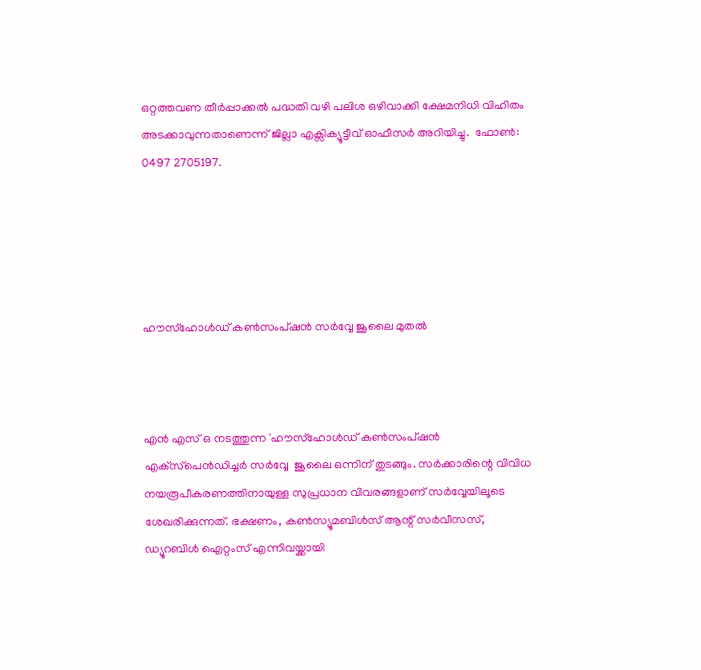ഒറ്റത്തവണ തീർപ്പാക്കൽ പദ്ധതി വഴി പലിശ ഒഴിവാക്കി ക്ഷേമനിധി വിഹിതം അടക്കാവുന്നതാണെന്ന് ജില്ലാ എക്സിക്യൂട്ടീവ് ഓഫീസർ അറിയിച്ചു.  ഫോൺ: 0497 2705197.





ഹൗസ്‌ഹോൾഡ് കൺസംപ്ഷൻ സർവ്വേ ജൂലൈ മുതൽ



എൻ എസ് ഒ നടത്തുന്ന 'ഹൗസ്‌ഹോൾഡ് കൺസംപ്ഷൻ എക്‌സ്‌പെൻഡിച്ചർ സർവ്വേ  ജൂലൈ ഒന്നിന് തുടങ്ങും. സർക്കാരിന്റെ വിവിധ നയരൂപീകരണത്തിനായുള്ള സുപ്രധാന വിവരങ്ങളാണ് സർവ്വേയിലൂടെ ശേഖരിക്കുന്നത്. ഭക്ഷണം, കൺസ്യൂമബിൾസ് ആന്റ് സർവീസസ്, ഡ്യൂറബിൾ ഐറ്റംസ് എന്നിവയ്ക്കായി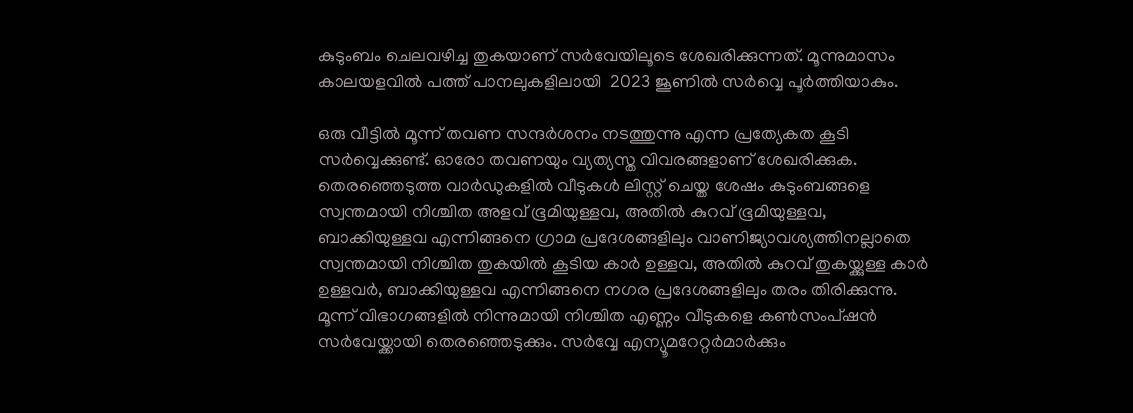കുടുംബം ചെലവഴിച്ച തുകയാണ് സർവേയിലൂടെ ശേഖരിക്കുന്നത്. മൂന്നുമാസം കാലയളവിൽ പത്ത് പാനലുകളിലായി  2023 ജൂണിൽ സർവ്വെ പൂർത്തിയാകും.

ഒരു വീട്ടിൽ മൂന്ന് തവണ സന്ദർശനം നടത്തുന്നു എന്ന പ്രത്യേകത കൂടി സർവ്വെക്കുണ്ട്. ഓരോ തവണയും വ്യത്യസ്ത വിവരങ്ങളാണ് ശേഖരിക്കുക. തെരഞ്ഞെടുത്ത വാർഡുകളിൽ വീടുകൾ ലിസ്റ്റ് ചെയ്ത ശേഷം കുടുംബങ്ങളെ സ്വന്തമായി നിശ്ചിത അളവ് ഭൂമിയുള്ളവ, അതിൽ കുറവ് ഭൂമിയുള്ളവ, ബാക്കിയുള്ളവ എന്നിങ്ങനെ ഗ്രാമ പ്രദേശങ്ങളിലും വാണിജ്യാവശ്യത്തിനല്ലാതെ സ്വന്തമായി നിശ്ചിത തുകയിൽ കൂടിയ കാർ ഉള്ളവ, അതിൽ കുറവ് തുകയ്ക്കുള്ള കാർ ഉള്ളവർ, ബാക്കിയുള്ളവ എന്നിങ്ങനെ നഗര പ്രദേശങ്ങളിലും തരം തിരിക്കുന്നു. മൂന്ന് വിഭാഗങ്ങളിൽ നിന്നുമായി നിശ്ചിത എണ്ണം വീടുകളെ കൺസംപ്ഷൻ സർവേയ്ക്കായി തെരഞ്ഞെടുക്കും. സർവ്വേ എന്യൂമറേറ്റർമാർക്കും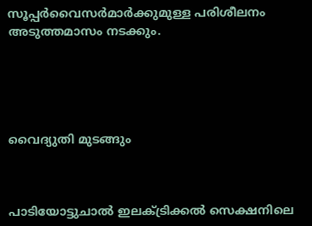സൂപ്പർവൈസർമാർക്കുമുള്ള പരിശീലനം അടുത്തമാസം നടക്കും.





വൈദ്യുതി മുടങ്ങും



പാടിയോട്ടുചാൽ ഇലക്ട്രിക്കൽ സെക്ഷനിലെ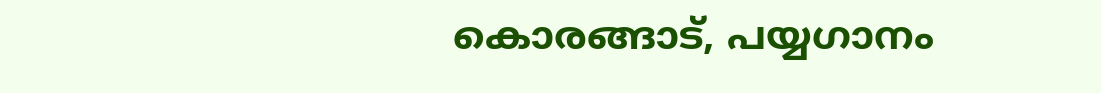കൊരങ്ങാട്, പയ്യഗാനം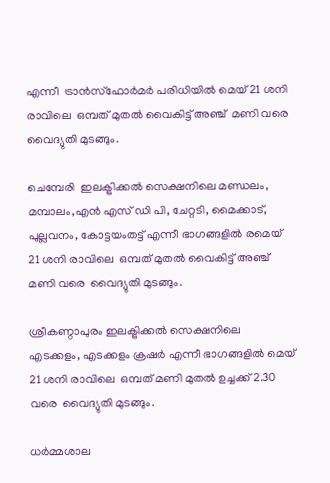എന്നീ  ട്രാൻസ്ഫോർമർ പരിധിയിൽ മെയ് 21 ശനി രാവിലെ  ഒമ്പത് മുതൽ വൈകിട്ട് അഞ്ച്  മണി വരെ  വൈദ്യുതി മുടങ്ങും.

ചെമ്പേരി  ഇലക്ട്രിക്കൽ സെക്ഷനിലെ മണ്ഡലം, മമ്പാലം,എൻ എസ് ഡി പി, ചേറ്റടി, മൈക്കാട്, പുല്ലവനം, കോട്ടയംതട്ട് എന്നീ ഭാഗങ്ങളിൽ രമെയ് 21 ശനി രാവിലെ  ഒമ്പത് മുതൽ വൈകിട്ട് അഞ്ച്  മണി വരെ  വൈദ്യുതി മുടങ്ങും.

ശ്രീകണ്ഠാപുരം ഇലക്ട്രിക്കൽ സെക്ഷനിലെ എടക്കളം, എടക്കളം ക്രഷർ എന്നീ ഭാഗങ്ങളിൽ മെയ് 21 ശനി രാവിലെ  ഒമ്പത് മണി മുതൽ ഉച്ചക്ക് 2.30 വരെ  വൈദ്യുതി മുടങ്ങും.

ധർമ്മശാല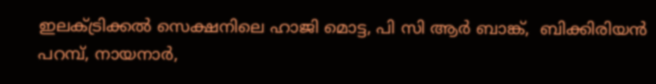ഇലക്ട്രിക്കൽ സെക്ഷനിലെ ഹാജി മൊട്ട, പി സി ആർ ബാങ്ക്,  ബിക്കിരിയൻ പറമ്പ്, നായനാർ,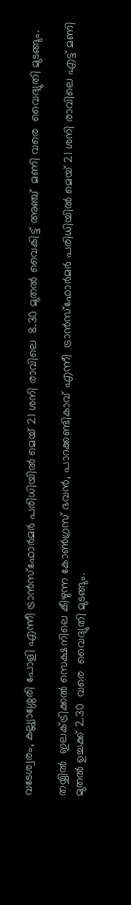വടേശ്വരം, കല്ല്യാശ്ശേരി പോളി എന്നീ ട്രാൻസ്ഫോർമർ പരിധിയിൽ മെയ് 21 ശനി രാവിലെ  8.30 മുതൽ വൈകിട്ട് അഞ്ച്  മണി വരെ  വൈദ്യുതി മുടങ്ങും.

തയ്യിൽ  ഇലക്ട്രിക്കൽ സെക്ഷനിലെ കീഴുന്ന കോൺഗ്രസ് ഭവൻ, പാറക്കണ്ടികാവ് എന്നീ  ട്രാൻസ്ഫോർമർ പരിധിയിൽ മെയ് 21 ശനി രാവിലെ എട്ട് മണി മുതൽ ഉച്ചക്ക് 2.30  വരെ  വൈദ്യുതി മുടങ്ങും.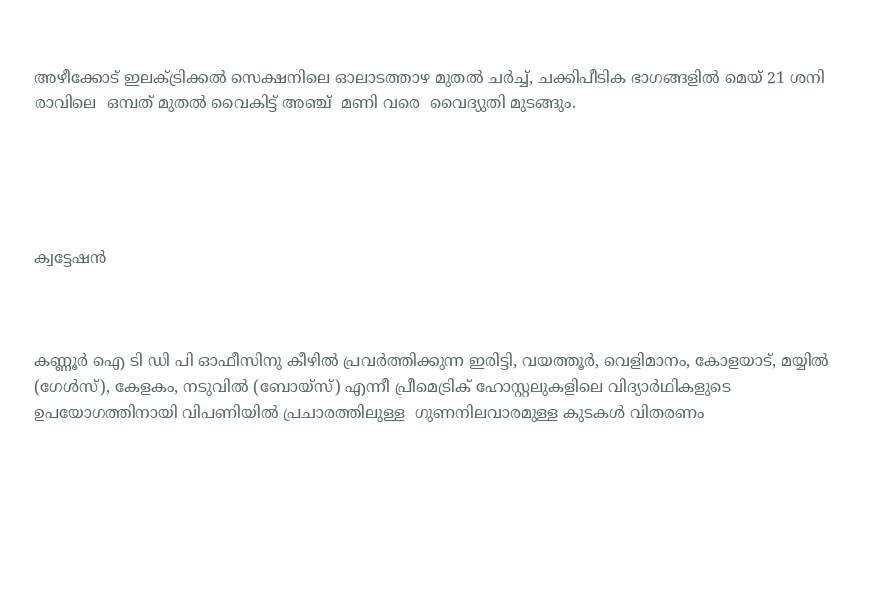അഴീക്കോട് ഇലക്ട്രിക്കൽ സെക്ഷനിലെ ഓലാടത്താഴ മുതൽ ചർച്ച്, ചക്കിപീടിക ഭാഗങ്ങളിൽ മെയ് 21 ശനി രാവിലെ  ഒമ്പത് മുതൽ വൈകിട്ട് അഞ്ച്  മണി വരെ  വൈദ്യുതി മുടങ്ങും.





ക്വട്ടേഷൻ



കണ്ണൂർ ഐ ടി ഡി പി ഓഫീസിനു കീഴിൽ പ്രവർത്തിക്കുന്ന ഇരിട്ടി, വയത്തൂർ, വെളിമാനം, കോളയാട്, മയ്യിൽ (ഗേൾസ്), കേളകം, നടുവിൽ (ബോയ്സ്) എന്നീ പ്രീമെട്രിക് ഹോസ്റ്റലുകളിലെ വിദ്യാർഥികളുടെ ഉപയോഗത്തിനായി വിപണിയിൽ പ്രചാരത്തിലുള്ള  ഗുണനിലവാരമുള്ള കുടകൾ വിതരണം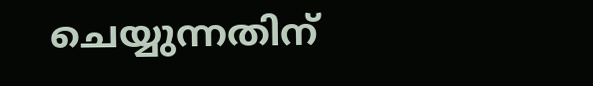ചെയ്യുന്നതിന്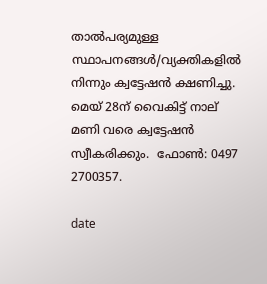താൽപര്യമുള്ള സ്ഥാപനങ്ങൾ/വ്യക്തികളിൽ  നിന്നും ക്വട്ടേഷൻ ക്ഷണിച്ചു.  മെയ് 28ന് വൈകിട്ട് നാല് മണി വരെ ക്വട്ടേഷൻ സ്വീകരിക്കും.  ഫോൺ: 0497 2700357.

date